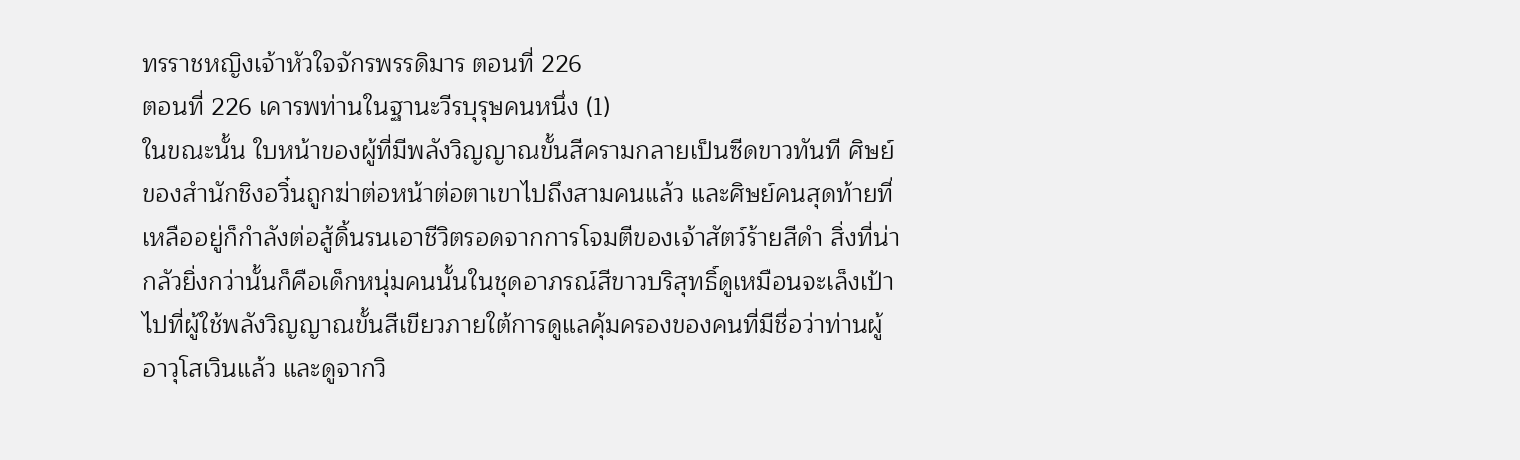ทรราชหญิงเจ้าหัวใจจักรพรรดิมาร ตอนที่ 226
ตอนที่ 226 เคารพท่านในฐานะวีรบุรุษคนหนึ่ง (1)
ในขณะนั้น ใบหน้าของผู้ที่มีพลังวิญญาณขั้นสีครามกลายเป็นซีดขาวทันที ศิษย์ของสำนักชิงอวิ๋นถูกฆ่าต่อหน้าต่อตาเขาไปถึงสามคนแล้ว และศิษย์คนสุดท้ายที่เหลืออยู่ก็กำลังต่อสู้ดิ้นรนเอาชีวิตรอดจากการโจมตีของเจ้าสัตว์ร้ายสีดำ สิ่งที่น่ากลัวยิ่งกว่านั้นก็คือเด็กหนุ่มคนนั้นในชุดอาภรณ์สีขาวบริสุทธิ์ดูเหมือนจะเล็งเป้าไปที่ผู้ใช้พลังวิญญาณขั้นสีเขียวภายใต้การดูแลคุ้มครองของคนที่มีชื่อว่าท่านผู้อาวุโสเวินแล้ว และดูจากวิ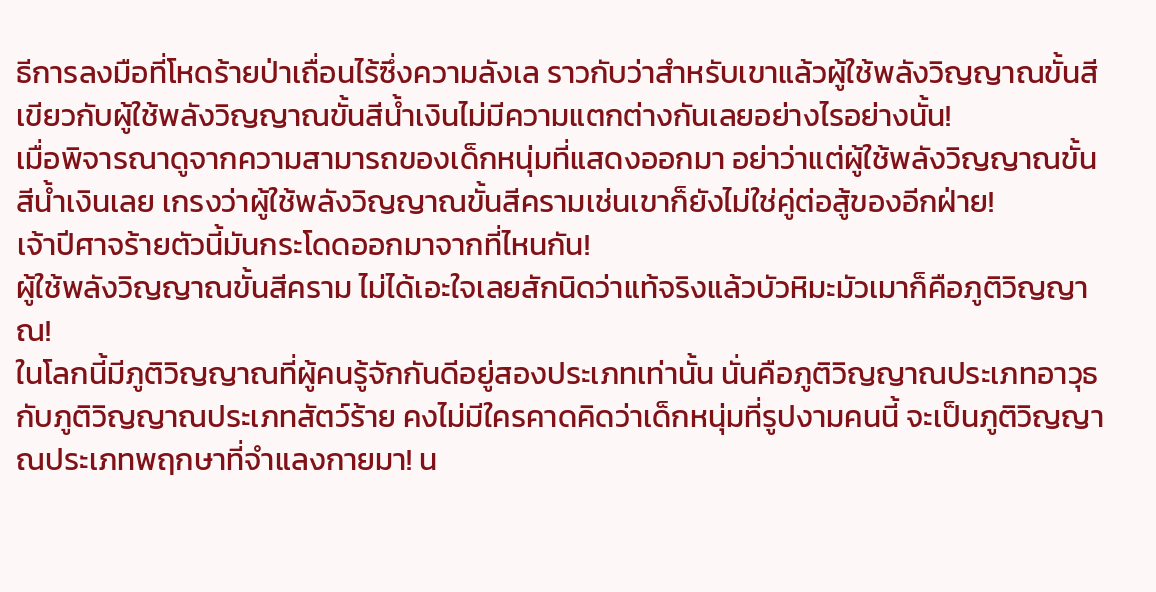ธีการลงมือที่โหดร้ายป่าเถื่อนไร้ซึ่งความลังเล ราวกับว่าสำหรับเขาแล้วผู้ใช้พลังวิญญาณขั้นสีเขียวกับผู้ใช้พลังวิญญาณขั้นสีน้ำเงินไม่มีความแตกต่างกันเลยอย่างไรอย่างนั้น!
เมื่อพิจารณาดูจากความสามารถของเด็กหนุ่มที่แสดงออกมา อย่าว่าแต่ผู้ใช้พลังวิญญาณขั้นสีน้ำเงินเลย เกรงว่าผู้ใช้พลังวิญญาณขั้นสีครามเช่นเขาก็ยังไม่ใช่คู่ต่อสู้ของอีกฝ่าย!
เจ้าปีศาจร้ายตัวนี้มันกระโดดออกมาจากที่ไหนกัน!
ผู้ใช้พลังวิญญาณขั้นสีคราม ไม่ได้เอะใจเลยสักนิดว่าแท้จริงแล้วบัวหิมะมัวเมาก็คือภูติวิญญาณ!
ในโลกนี้มีภูติวิญญาณที่ผู้คนรู้จักกันดีอยู่สองประเภทเท่านั้น นั่นคือภูติวิญญาณประเภทอาวุธกับภูติวิญญาณประเภทสัตว์ร้าย คงไม่มีใครคาดคิดว่าเด็กหนุ่มที่รูปงามคนนี้ จะเป็นภูติวิญญาณประเภทพฤกษาที่จำแลงกายมา! น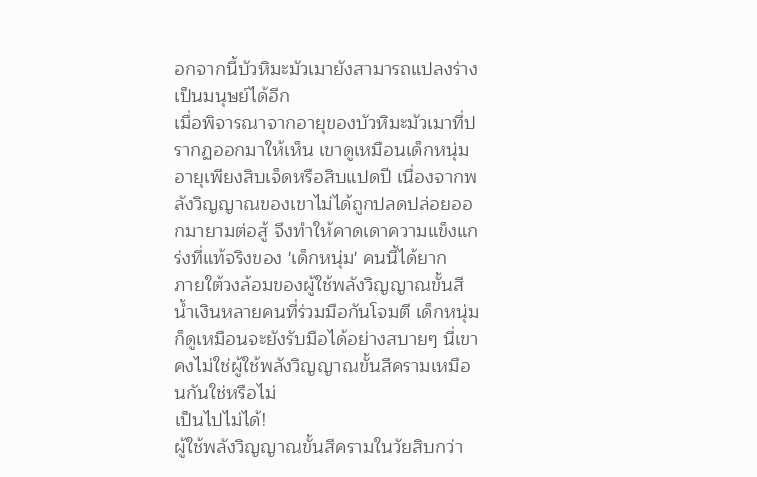อกจากนี้บัวหิมะมัวเมายังสามารถแปลงร่างเป็นมนุษย์ได้อีก
เมื่อพิจารณาจากอายุของบัวหิมะมัวเมาที่ปรากฏออกมาให้เห็น เขาดูเหมือนเด็กหนุ่มอายุเพียงสิบเจ็ดหรือสิบแปดปี เนื่องจากพลังวิญญาณของเขาไม่ได้ถูกปลดปล่อยออกมายามต่อสู้ จึงทำให้คาดเดาความแข็งแกร่งที่แท้จริงของ 'เด็กหนุ่ม' คนนี้ได้ยาก
ภายใต้วงล้อมของผู้ใช้พลังวิญญาณขั้นสีน้ำเงินหลายคนที่ร่วมมือกันโจมตี เด็กหนุ่มก็ดูเหมือนจะยังรับมือได้อย่างสบายๆ นี่เขาคงไม่ใช่ผู้ใช้พลังวิญญาณขั้นสีครามเหมือนกันใช่หรือไม่
เป็นไปไม่ได้!
ผู้ใช้พลังวิญญาณขั้นสีครามในวัยสิบกว่า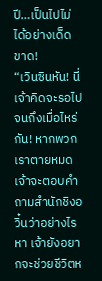ปี…เป็นไปไม่ได้อย่างเด็ดขาด!
“เวินซินหัน! นี่เจ้าคิดจะรอไปจนถึงเมื่อไหร่กัน! หากพวกเราตายหมด เจ้าจะตอบคำถามสำนักชิงอวิ๋นว่าอย่างไรหา เจ้ายังอยากจะช่วยชีวิตห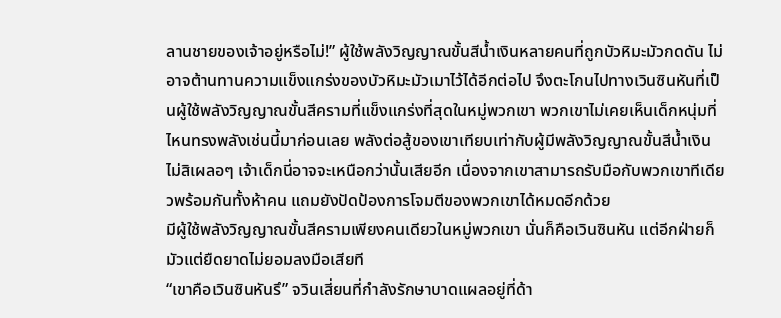ลานชายของเจ้าอยู่หรือไม่!” ผู้ใช้พลังวิญญาณขั้นสีน้ำเงินหลายคนที่ถูกบัวหิมะมัวกดดัน ไม่อาจต้านทานความแข็งแกร่งของบัวหิมะมัวเมาไว้ได้อีกต่อไป จึงตะโกนไปทางเวินซินหันที่เป็นผู้ใช้พลังวิญญาณขั้นสีครามที่แข็งแกร่งที่สุดในหมู่พวกเขา พวกเขาไม่เคยเห็นเด็กหนุ่มที่ไหนทรงพลังเช่นนี้มาก่อนเลย พลังต่อสู้ของเขาเทียบเท่ากับผู้มีพลังวิญญาณขั้นสีน้ำเงิน ไม่สิเผลอๆ เจ้าเด็กนี่อาจจะเหนือกว่านั้นเสียอีก เนื่องจากเขาสามารถรับมือกับพวกเขาทีเดียวพร้อมกันทั้งห้าคน แถมยังปัดป้องการโจมตีของพวกเขาได้หมดอีกด้วย
มีผู้ใช้พลังวิญญาณขั้นสีครามเพียงคนเดียวในหมู่พวกเขา นั่นก็คือเวินซินหัน แต่อีกฝ่ายก็มัวแต่ยืดยาดไม่ยอมลงมือเสียที
“เขาคือเวินซินหันรึ” จวินเสี่ยนที่กำลังรักษาบาดแผลอยู่ที่ด้า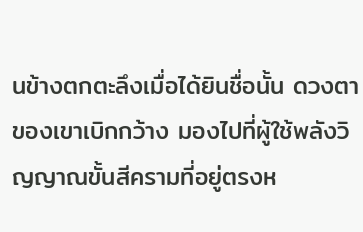นข้างตกตะลึงเมื่อได้ยินชื่อนั้น ดวงตาของเขาเบิกกว้าง มองไปที่ผู้ใช้พลังวิญญาณขั้นสีครามที่อยู่ตรงห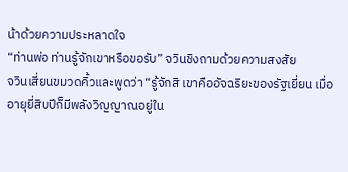น้าด้วยความประหลาดใจ
“ท่านพ่อ ท่านรู้จักเขาหรือขอรับ” จวินชิงถามด้วยความสงสัย
จวินเสี่ยนขมวดคิ้วและพูดว่า “รู้จักสิ เขาคืออัจฉริยะของรัฐเยี่ยน เมื่ออายุยี่สิบปีก็มีพลังวิญญาณอยู่ใน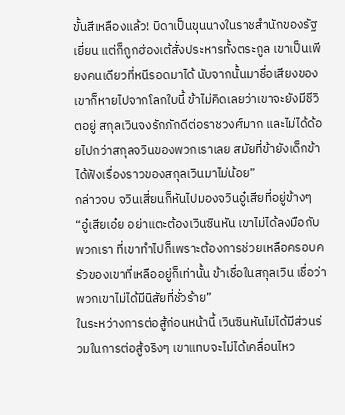ขั้นสีเหลืองแล้ว! บิดาเป็นขุนนางในราชสำนักของรัฐเยี่ยน แต่ก็ถูกฮ่องเต้สั่งประหารทั้งตระกูล เขาเป็นเพียงคนเดียวที่หนีรอดมาได้ นับจากนั้นมาชื่อเสียงของเขาก็หายไปจากโลกใบนี้ ข้าไม่คิดเลยว่าเขาจะยังมีชีวิตอยู่ สกุลเวินจงรักภักดีต่อราชวงศ์มาก และไม่ได้ด้อยไปกว่าสกุลจวินของพวกเราเลย สมัยที่ข้ายังเด็กข้าได้ฟังเรื่องราวของสกุลเวินมาไม่น้อย”
กล่าวจบ จวินเสี่ยนก็หันไปมองจวินอู๋เสียที่อยู่ข้างๆ “อู๋เสียเอ๋ย อย่าแตะต้องเวินซินหัน เขาไม่ได้ลงมือกับพวกเรา ที่เขาทำไปก็เพราะต้องการช่วยเหลือครอบครัวของเขาที่เหลืออยู่ก็เท่านั้น ข้าเชื่อในสกุลเวิน เชื่อว่าพวกเขาไม่ได้มีนิสัยที่ชั่วร้าย”
ในระหว่างการต่อสู้ก่อนหน้านี้ เวินซินหันไม่ได้มีส่วนร่วมในการต่อสู้จริงๆ เขาแทบจะไม่ได้เคลื่อนไหว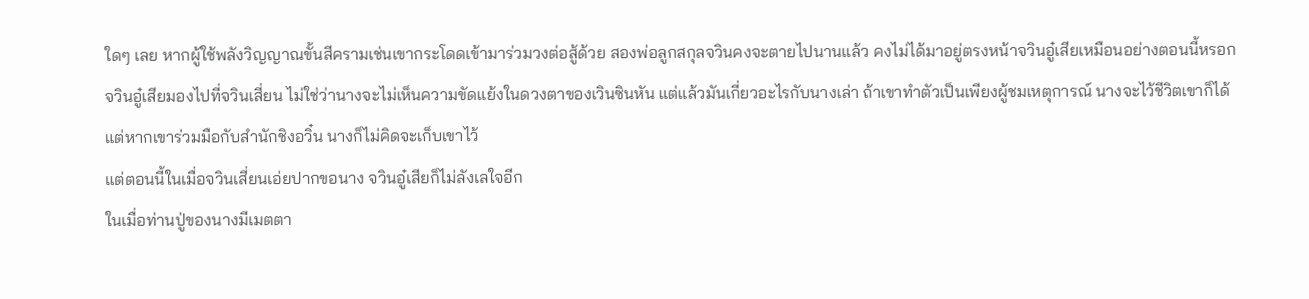ใดๆ เลย หากผู้ใช้พลังวิญญาณขั้นสีครามเช่นเขากระโดดเข้ามาร่วมวงต่อสู้ด้วย สองพ่อลูกสกุลจวินคงจะตายไปนานแล้ว คงไม่ได้มาอยู่ตรงหน้าจวินอู๋เสียเหมือนอย่างตอนนี้หรอก
จวินอู๋เสียมองไปที่จวินเสี่ยน ไม่ใช่ว่านางจะไม่เห็นความขัดแย้งในดวงตาของเวินซินหัน แต่แล้วมันเกี่ยวอะไรกับนางเล่า ถ้าเขาทำตัวเป็นเพียงผู้ชมเหตุการณ์ นางจะไว้ชีวิตเขาก็ได้ แต่หากเขาร่วมมือกับสำนักชิงอวิ๋น นางก็ไม่คิดจะเก็บเขาไว้
แต่ตอนนี้ในเมื่อจวินเสี่ยนเอ่ยปากขอนาง จวินอู๋เสียก็ไม่ลังเลใจอีก
ในเมื่อท่านปู่ของนางมีเมตตา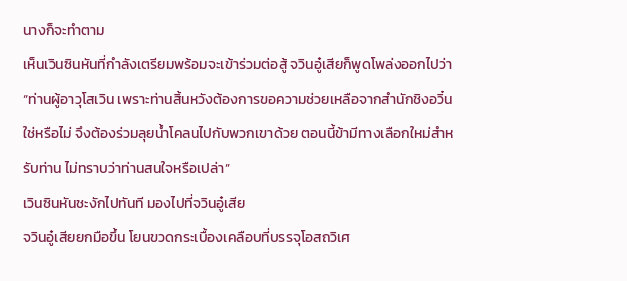นางก็จะทำตาม
เห็นเวินซินหันที่กำลังเตรียมพร้อมจะเข้าร่วมต่อสู้ จวินอู๋เสียก็พูดโพล่งออกไปว่า “ท่านผู้อาวุโสเวิน เพราะท่านสิ้นหวังต้องการขอความช่วยเหลือจากสำนักชิงอวิ๋นใช่หรือไม่ จึงต้องร่วมลุยน้ำโคลนไปกับพวกเขาด้วย ตอนนี้ข้ามีทางเลือกใหม่สำหรับท่าน ไม่ทราบว่าท่านสนใจหรือเปล่า”
เวินซินหันชะงักไปทันที มองไปที่จวินอู๋เสีย
จวินอู๋เสียยกมือขึ้น โยนขวดกระเบื้องเคลือบที่บรรจุโอสถวิเศ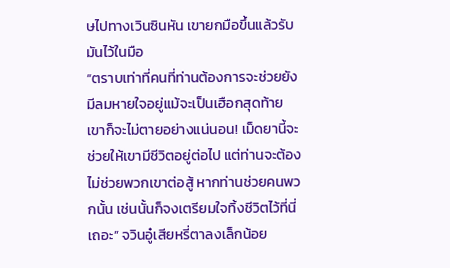ษไปทางเวินซินหัน เขายกมือขึ้นแล้วรับมันไว้ในมือ
“ตราบเท่าที่คนที่ท่านต้องการจะช่วยยังมีลมหายใจอยู่แม้จะเป็นเฮือกสุดท้าย เขาก็จะไม่ตายอย่างแน่นอน! เม็ดยานี้จะช่วยให้เขามีชีวิตอยู่ต่อไป แต่ท่านจะต้องไม่ช่วยพวกเขาต่อสู้ หากท่านช่วยคนพวกนั้น เช่นนั้นก็จงเตรียมใจทิ้งชีวิตไว้ที่นี่เถอะ” จวินอู๋เสียหรี่ตาลงเล็กน้อย